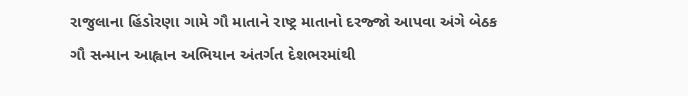રાજુલાના હિંડોરણા ગામે ગૌ માતાને રાષ્ટ્ર માતાનો દરજ્જો આપવા અંગે બેઠક
ગૌ સન્માન આહ્વાન અભિયાન અંતર્ગત દેશભરમાંથી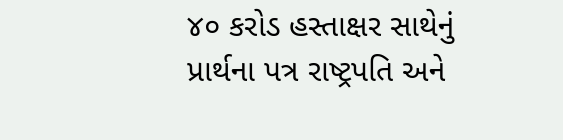૪૦ કરોડ હસ્તાક્ષર સાથેનું પ્રાર્થના પત્ર રાષ્ટ્રપતિ અને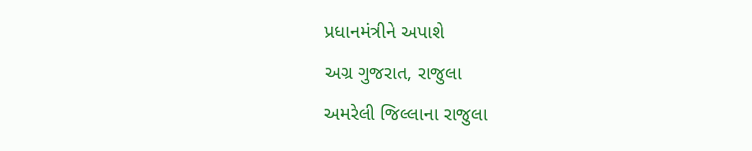પ્રધાનમંત્રીને અપાશે
અગ્ર ગુજરાત, રાજુલા
અમરેલી જિલ્લાના રાજુલા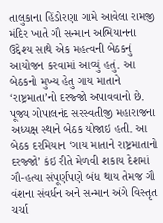તાલુકાના હિંડોરણા ગામે આવેલા રામજી મંદિર ખાતે ગૌ સન્માન અભિયાનના ઉદ્દેશ્ય સાથે એક મહત્વની બેઠકનું આયોજન કરવામાં આવ્યું હતું. આ બેઠકનો મુખ્ય હેતુ ગાય માતાને ‘રાષ્ટ્રમાતા’નો દરજ્જો અપાવવાનો છે. પૂજ્ય ગોપાલનંદ સરસ્વતીજી મહારાજના અધ્યક્ષ સ્થાને બેઠક યોજાઇ હતી. આ બેઠક દરમિયાન ‘ગાય માતાને રાષ્ટ્રમાતાનો દરજ્જો’ કંઇ રીતે મેળવી શકાય દેશમાં ગૌ-હત્યા સંપૂર્ણપણે બંધ થાય તેમજ ગૌ વંશના સંવર્ધન અને સન્માન અંગે વિસ્તૃત ચર્ચા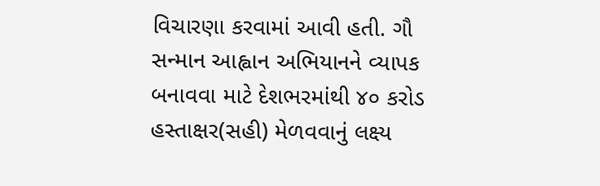વિચારણા કરવામાં આવી હતી. ગૌ સન્માન આહ્વાન અભિયાનને વ્યાપક બનાવવા માટે દેશભરમાંથી ૪૦ કરોડ હસ્તાક્ષર(સહી) મેળવવાનું લક્ષ્ય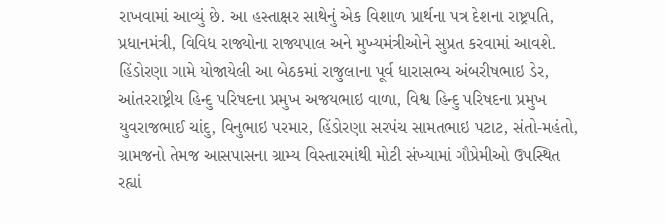રાખવામાં આવ્યું છે. આ હસ્તાક્ષર સાથેનું એક વિશાળ પ્રાર્થના પત્ર દેશના રાષ્ટ્રપતિ, પ્રધાનમંત્રી, વિવિધ રાજ્યોના રાજ્યપાલ અને મુખ્યમંત્રીઓને સુપ્રત કરવામાં આવશે. હિંડોરણા ગામે યોજાયેલી આ બેઠકમાં રાજુલાના પૂર્વ ધારાસભ્ય અંબરીષભાઇ ડેર, આંતરરાષ્ટ્રીય હિન્દુ પરિષદના પ્રમુખ અજયભાઇ વાળા, વિશ્વ હિન્દુ પરિષદના પ્રમુખ યુવરાજભાઈ ચાંદુ, વિનુભાઇ પરમાર, હિંડોરણા સરપંચ સામતભાઇ પટાટ, સંતો-મહંતો, ગ્રામજનો તેમજ આસપાસના ગ્રામ્ય વિસ્તારમાંથી મોટી સંખ્યામાં ગૌપ્રેમીઓ ઉપસ્થિત રહ્યાં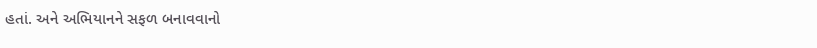હતાં. અને અભિયાનને સફળ બનાવવાનો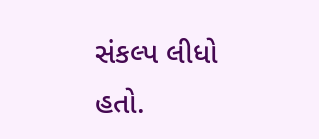સંકલ્પ લીધો હતો.